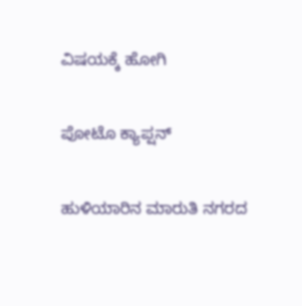ವಿಷಯಕ್ಕೆ ಹೋಗಿ

ಪೋಟೊ ಕ್ಯಾಪ್ಷನ್

ಹುಳಿಯಾರಿನ ಮಾರುತಿ ನಗರದ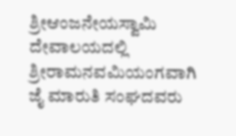ಶ್ರೀಆಂಜನೇಯಸ್ವಾಮಿ ದೇವಾಲಯದಲ್ಲಿ ಶ್ರೀರಾಮನವಮಿಯಂಗವಾಗಿ ಜೈ ಮಾರುತಿ ಸಂಘದವರು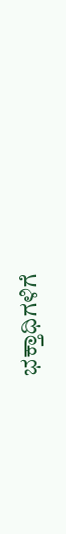ಭಕ್ತಾಧಿಗಳಿಗೆ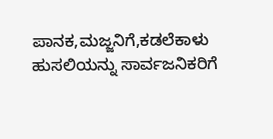ಪಾನಕ,ಮಜ್ಜನಿಗೆ,ಕಡಲೆಕಾಳು ಹುಸಲಿಯನ್ನು ಸಾರ್ವಜನಿಕರಿಗೆ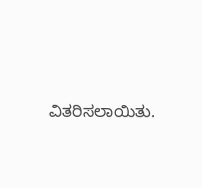ವಿತರಿಸಲಾಯಿತು.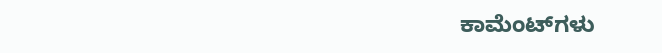ಕಾಮೆಂಟ್‌ಗಳು